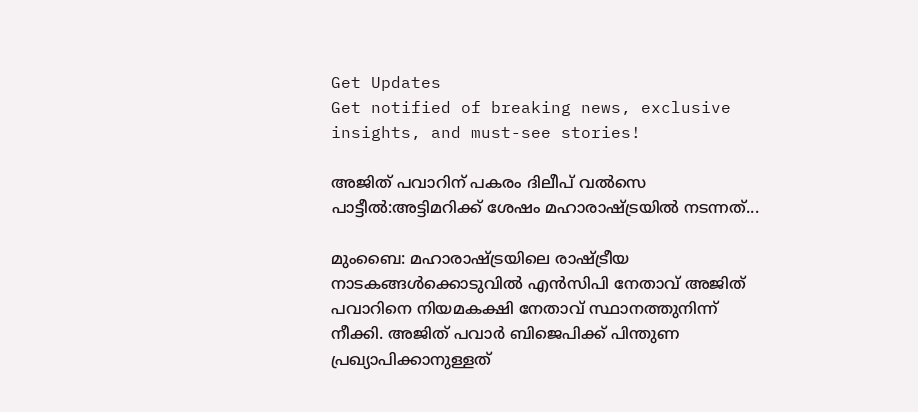Get Updates
Get notified of breaking news, exclusive insights, and must-see stories!

അജിത് പവാറിന് പകരം ദിലീപ് വൽസെ പാട്ടീൽ:അട്ടിമറിക്ക് ശേഷം മഹാരാഷ്ട്രയിൽ നടന്നത്...

മുംബൈ: മഹാരാഷ്ട്രയിലെ രാഷ്ട്രീയ നാടകങ്ങൾക്കൊടുവിൽ എൻസിപി നേതാവ് അജിത് പവാറിനെ നിയമകക്ഷി നേതാവ് സ്ഥാനത്തുനിന്ന് നീക്കി. അജിത് പവാർ ബിജെപിക്ക് പിന്തുണ പ്രഖ്യാപിക്കാനുള്ളത്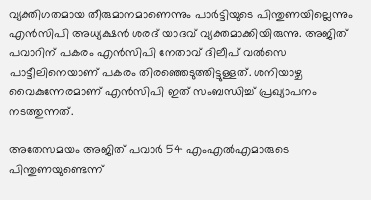വ്യക്തിഗതമായ തീരുമാനമാണെന്നും പാർട്ടിയുടെ പിന്തുണയില്ലെന്നും എൻസിപി അധ്യക്ഷൻ ശരദ് യാദവ് വ്യക്തമാക്കിയിരുന്നു. അജിത് പവാറിന് പകരം എൻസിപി നേതാവ് ദിലീപ് വൽസെ പാട്ടീലിനെയാണ് പകരം തിരഞ്ഞെടുത്തിട്ടുള്ളത്. ശനിയാഴ്ച വൈകുന്നേരമാണ് എൻസിപി ഇത് സംബന്ധിച്ച് പ്രഖ്യാപനം നടത്തുന്നത്.

അതേസമയം അജിത് പവാർ 54 എംഎൽഎമാരുടെ പിന്തുണയുണ്ടെന്ന്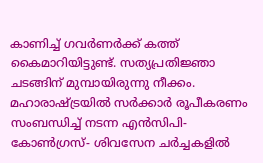കാണിച്ച് ഗവർണർക്ക് കത്ത് കൈമാറിയിട്ടുണ്ട്. സത്യപ്രതിജ്ഞാ ചടങ്ങിന് മുമ്പായിരുന്നു നീക്കം. മഹാരാഷ്ട്രയിൽ സർക്കാർ രൂപീകരണം സംബന്ധിച്ച് നടന്ന എൻസിപി- കോൺഗ്രസ്- ശിവസേന ചർച്ചകളിൽ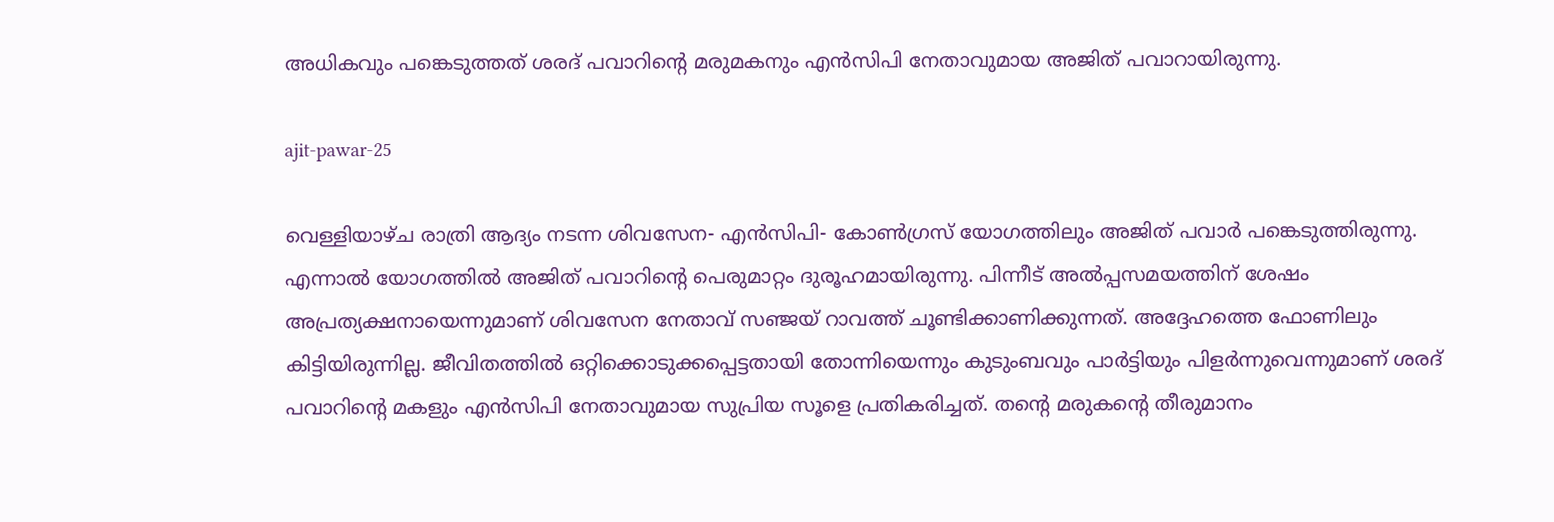അധികവും പങ്കെടുത്തത് ശരദ് പവാറിന്റെ മരുമകനും എൻസിപി നേതാവുമായ അജിത് പവാറായിരുന്നു.

ajit-pawar-25

വെള്ളിയാഴ്ച രാത്രി ആദ്യം നടന്ന ശിവസേന- എൻസിപി- കോൺഗ്രസ് യോഗത്തിലും അജിത് പവാർ പങ്കെടുത്തിരുന്നു. എന്നാൽ യോഗത്തിൽ അജിത് പവാറിന്റെ പെരുമാറ്റം ദുരൂഹമായിരുന്നു. പിന്നീട് അൽപ്പസമയത്തിന് ശേഷം അപ്രത്യക്ഷനായെന്നുമാണ് ശിവസേന നേതാവ് സഞ്ജയ് റാവത്ത് ചൂണ്ടിക്കാണിക്കുന്നത്. അദ്ദേഹത്തെ ഫോണിലും കിട്ടിയിരുന്നില്ല. ജീവിതത്തിൽ ഒറ്റിക്കൊടുക്കപ്പെട്ടതായി തോന്നിയെന്നും കുടുംബവും പാർട്ടിയും പിളർന്നുവെന്നുമാണ് ശരദ് പവാറിന്റെ മകളും എൻസിപി നേതാവുമായ സുപ്രിയ സൂളെ പ്രതികരിച്ചത്. തന്റെ മരുകന്റെ തീരുമാനം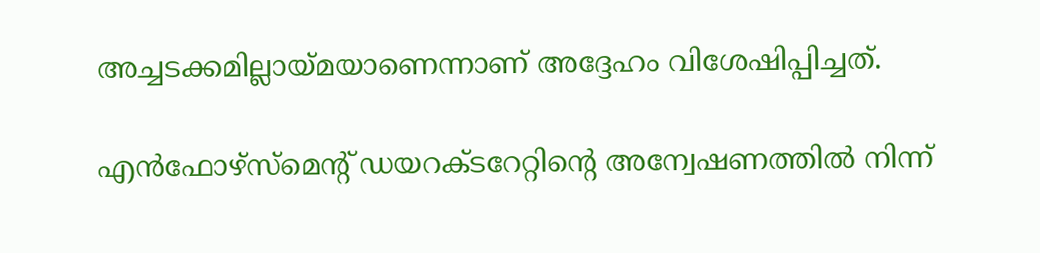അച്ചടക്കമില്ലായ്മയാണെന്നാണ് അദ്ദേഹം വിശേഷിപ്പിച്ചത്.

എൻഫോഴ്സ്മെന്റ് ഡയറക്ടറേറ്റിന്റെ അന്വേഷണത്തിൽ നിന്ന്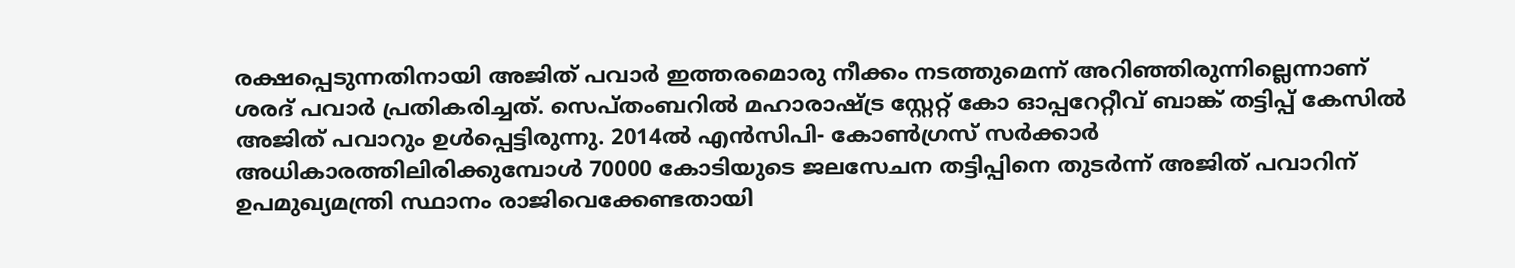രക്ഷപ്പെടുന്നതിനായി അജിത് പവാർ ഇത്തരമൊരു നീക്കം നടത്തുമെന്ന് അറിഞ്ഞിരുന്നില്ലെന്നാണ് ശരദ് പവാർ പ്രതികരിച്ചത്. സെപ്തംബറിൽ മഹാരാഷ്ട്ര സ്റ്റേറ്റ് കോ ഓപ്പറേറ്റീവ് ബാങ്ക് തട്ടിപ്പ് കേസിൽ അജിത് പവാറും ഉൾപ്പെട്ടിരുന്നു. 2014ൽ എൻസിപി- കോൺഗ്രസ് സർക്കാർ അധികാരത്തിലിരിക്കുമ്പോൾ 70000 കോടിയുടെ ജലസേചന തട്ടിപ്പിനെ തുടർന്ന് അജിത് പവാറിന് ഉപമുഖ്യമന്ത്രി സ്ഥാനം രാജിവെക്കേണ്ടതായി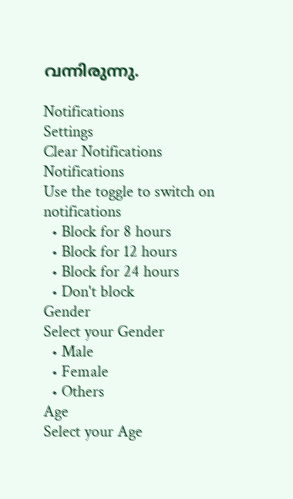വന്നിരുന്നു.

Notifications
Settings
Clear Notifications
Notifications
Use the toggle to switch on notifications
  • Block for 8 hours
  • Block for 12 hours
  • Block for 24 hours
  • Don't block
Gender
Select your Gender
  • Male
  • Female
  • Others
Age
Select your Age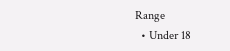Range
  • Under 18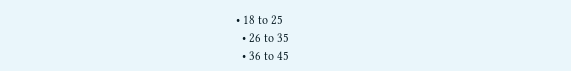• 18 to 25
  • 26 to 35
  • 36 to 45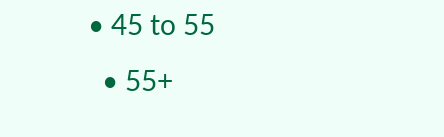• 45 to 55
  • 55+